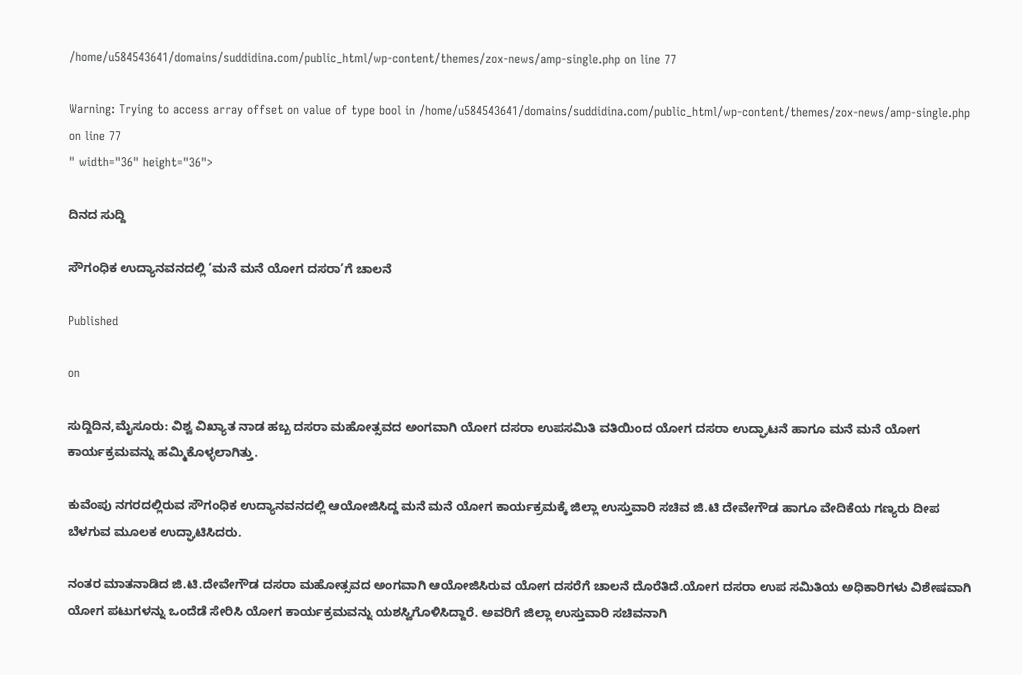/home/u584543641/domains/suddidina.com/public_html/wp-content/themes/zox-news/amp-single.php on line 77

Warning: Trying to access array offset on value of type bool in /home/u584543641/domains/suddidina.com/public_html/wp-content/themes/zox-news/amp-single.php on line 77
" width="36" height="36">

ದಿನದ ಸುದ್ದಿ

ಸೌಗಂಧಿಕ ಉದ್ಯಾನವನದಲ್ಲಿ ‘ಮನೆ ಮನೆ ಯೋಗ ದಸರಾ’ಗೆ ಚಾಲನೆ

Published

on

ಸುದ್ದಿದಿನ,ಮೈಸೂರು: ವಿಶ್ವ ವಿಖ್ಯಾತ ನಾಡ ಹಬ್ಬ ದಸರಾ ಮಹೋತ್ಸವದ ಅಂಗವಾಗಿ ಯೋಗ ದಸರಾ ಉಪಸಮಿತಿ ವತಿಯಿಂದ ಯೋಗ ದಸರಾ ಉದ್ಘಾಟನೆ ಹಾಗೂ ಮನೆ ಮನೆ ಯೋಗ ಕಾರ್ಯಕ್ರಮವನ್ನು ಹಮ್ಮಿಕೊಳ್ಳಲಾಗಿತ್ತು.

ಕುವೆಂಪು ನಗರದಲ್ಲಿರುವ ಸೌಗಂಧಿಕ ಉದ್ಯಾನವನದಲ್ಲಿ ಆಯೋಜಿಸಿದ್ದ ಮನೆ ಮನೆ ಯೋಗ ಕಾರ್ಯಕ್ರಮಕ್ಕೆ ಜಿಲ್ಲಾ ಉಸ್ತುವಾರಿ ಸಚಿವ ಜಿ.ಟಿ ದೇವೇಗೌಡ ಹಾಗೂ ವೇದಿಕೆಯ ಗಣ್ಯರು ದೀಪ ಬೆಳಗುವ ಮೂಲಕ ಉದ್ಘಾಟಿಸಿದರು.

ನಂತರ ಮಾತನಾಡಿದ ಜಿ.ಟಿ.ದೇವೇಗೌಡ ದಸರಾ ಮಹೋತ್ಸವದ ಅಂಗವಾಗಿ ಆಯೋಜಿಸಿರುವ ಯೋಗ ದಸರೆಗೆ ಚಾಲನೆ ದೊರೆತಿದೆ.ಯೋಗ ದಸರಾ ಉಪ ಸಮಿತಿಯ ಅಧಿಕಾರಿಗಳು ವಿಶೇಷವಾಗಿ ಯೋಗ ಪಟುಗಳನ್ನು ಒಂದೆಡೆ ಸೇರಿಸಿ ಯೋಗ ಕಾರ್ಯಕ್ರಮವನ್ನು ಯಶಸ್ವಿಗೊಳಿಸಿದ್ದಾರೆ. ಅವರಿಗೆ ಜಿಲ್ಲಾ ಉಸ್ತುವಾರಿ ಸಚಿವನಾಗಿ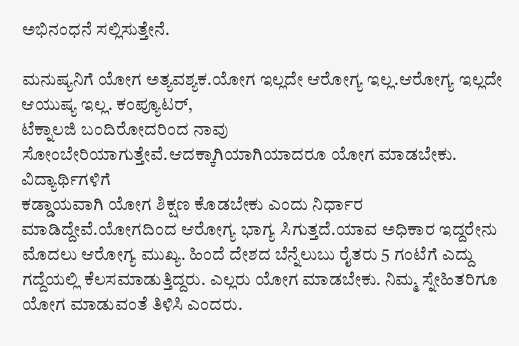ಅಭಿನಂಧನೆ ಸಲ್ಲಿಸುತ್ತೇನೆ.

ಮನುಷ್ಯನಿಗೆ ಯೋಗ ಅತ್ಯವಶ್ಯಕ.ಯೋಗ ಇಲ್ಲದೇ ಆರೋಗ್ಯ ಇಲ್ಲ.ಆರೋಗ್ಯ ಇಲ್ಲದೇ ಆಯುಷ್ಯ ಇಲ್ಲ. ಕಂಪ್ಯೂಟರ್,
ಟೆಕ್ನಾಲಜಿ ಬಂದಿರೋದರಿಂದ ನಾವು ಸೋಂಬೇರಿಯಾಗುತ್ತೇವೆ.ಆದಕ್ಕಾಗಿಯಾಗಿಯಾದರೂ ಯೋಗ ಮಾಡಬೇಕು. ವಿದ್ಯಾರ್ಥಿಗಳಿಗೆ
ಕಡ್ಡಾಯವಾಗಿ ಯೋಗ ಶಿಕ್ಷಣ ಕೊಡಬೇಕು ಎಂದು ನಿರ್ಧಾರ ಮಾಡಿದ್ದೇವೆ.ಯೋಗದಿಂದ ಆರೋಗ್ಯ ಭಾಗ್ಯ ಸಿಗುತ್ತದೆ.ಯಾವ ಅಧಿಕಾರ ಇದ್ದರೇನು ಮೊದಲು ಆರೋಗ್ಯ ಮುಖ್ಯ. ಹಿಂದೆ ದೇಶದ ಬೆನ್ನೆಲುಬು ರೈತರು 5 ಗಂಟೆಗೆ ಎದ್ದು ಗದ್ದೆಯಲ್ಲಿ ಕೆಲಸಮಾಡುತ್ತಿದ್ದರು. ಎಲ್ಲರು ಯೋಗ ಮಾಡಬೇಕು. ನಿಮ್ಮ ಸ್ನೇಹಿತರಿಗೂ ಯೋಗ ಮಾಡುವಂತೆ ತಿಳಿಸಿ ಎಂದರು.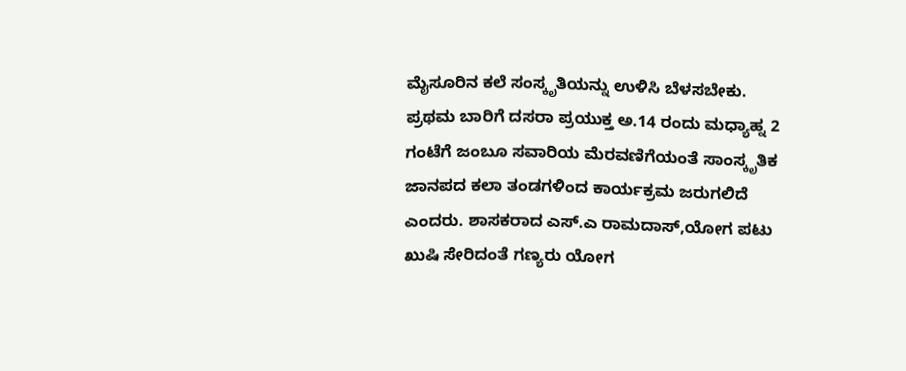ಮೈಸೂರಿನ ಕಲೆ ಸಂಸ್ಕೃತಿಯನ್ನು ಉಳಿಸಿ ಬೆಳಸಬೇಕು. ಪ್ರಥಮ ಬಾರಿಗೆ ದಸರಾ ಪ್ರಯುಕ್ತ ಅ.14 ರಂದು ಮಧ್ಯಾಹ್ನ 2 ಗಂಟೆಗೆ ಜಂಬೂ ಸವಾರಿಯ ಮೆರವಣಿಗೆಯಂತೆ ಸಾಂಸ್ಕೃತಿಕ ಜಾನಪದ ಕಲಾ ತಂಡಗಳಿಂದ ಕಾರ್ಯಕ್ರಮ ಜರುಗಲಿದೆ ಎಂದರು. ಶಾಸಕರಾದ ಎಸ್.ಎ ರಾಮದಾಸ್,ಯೋಗ ಪಟು ಖುಷಿ ಸೇರಿದಂತೆ ಗಣ್ಯರು ಯೋಗ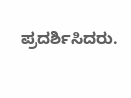ಪ್ರದರ್ಶಿಸಿದರು.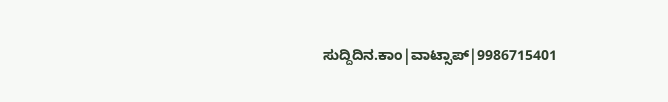ಸುದ್ದಿದಿನ.ಕಾಂ|ವಾಟ್ಸಾಪ್|9986715401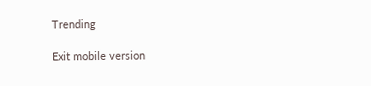Trending

Exit mobile version